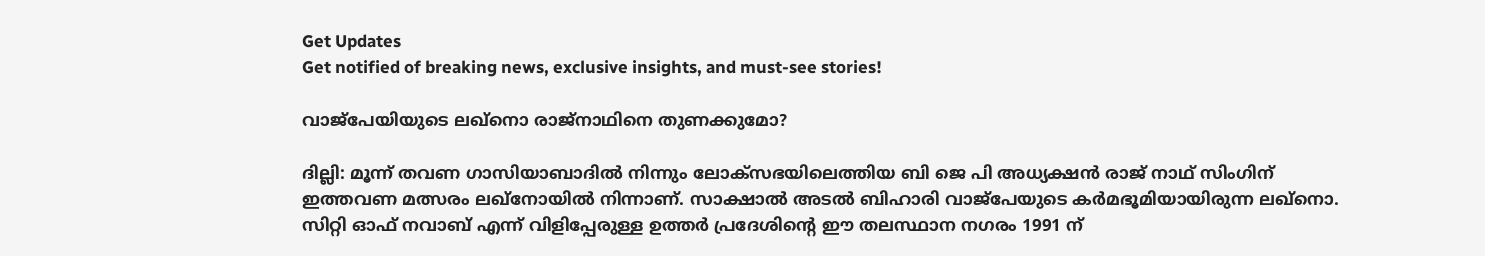Get Updates
Get notified of breaking news, exclusive insights, and must-see stories!

വാജ്‌പേയിയുടെ ലഖ്‌നൊ രാജ്‌നാഥിനെ തുണക്കുമോ?

ദില്ലി: മൂന്ന് തവണ ഗാസിയാബാദില്‍ നിന്നും ലോക്‌സഭയിലെത്തിയ ബി ജെ പി അധ്യക്ഷന്‍ രാജ് നാഥ് സിംഗിന് ഇത്തവണ മത്സരം ലഖ്‌നോയില്‍ നിന്നാണ്. സാക്ഷാല്‍ അടല്‍ ബിഹാരി വാജ്‌പേയുടെ കര്‍മഭൂമിയായിരുന്ന ലഖ്‌നൊ. സിറ്റി ഓഫ് നവാബ് എന്ന് വിളിപ്പേരുള്ള ഉത്തര്‍ പ്രദേശിന്റെ ഈ തലസ്ഥാന നഗരം 1991 ന്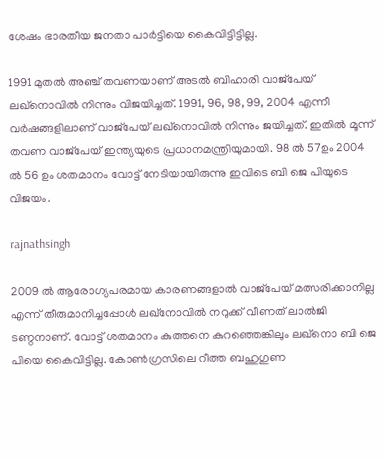ശേഷം ഭാരതീയ ജനതാ പാര്‍ട്ടിയെ കൈവിട്ടിട്ടില്ല.

1991 മുതല്‍ അഞ്ച് തവണയാണ് അടല്‍ ബിഹാരി വാജ്‌പേയ് ലഖ്‌നൊവില്‍ നിന്നും വിജയിച്ചത്. 1991, 96, 98, 99, 2004 എന്നീ വര്‍ഷങ്ങളിലാണ് വാജ്‌പേയ് ലഖ്‌നൊവില്‍ നിന്നും ജയിച്ചത്. ഇതില്‍ മൂന്ന് തവണ വാജ്‌പേയ് ഇന്ത്യയുടെ പ്രധാനമന്ത്രിയുമായി. 98 ല്‍ 57ഉം 2004 ല്‍ 56 ഉം ശതമാനം വോട്ട് നേടിയായിരുന്നു ഇവിടെ ബി ജെ പിയുടെ വിജയം.

rajnathsingh

2009 ല്‍ ആരോഗ്യപരമായ കാരണങ്ങളാല്‍ വാജ്‌പേയ് മത്സരിക്കാനില്ല എന്ന് തീരുമാനിച്ചപ്പോള്‍ ലഖ്‌നോവില്‍ നറുക്ക് വീണത് ലാല്‍ജി ടണ്ഠനാണ്. വോട്ട് ശതമാനം കുത്തനെ കുറഞ്ഞെങ്കിലും ലഖ്‌നൊ ബി ജെ പിയെ കൈവിട്ടില്ല. കോണ്‍ഗ്രസിലെ റീത്ത ബഹുഗുണ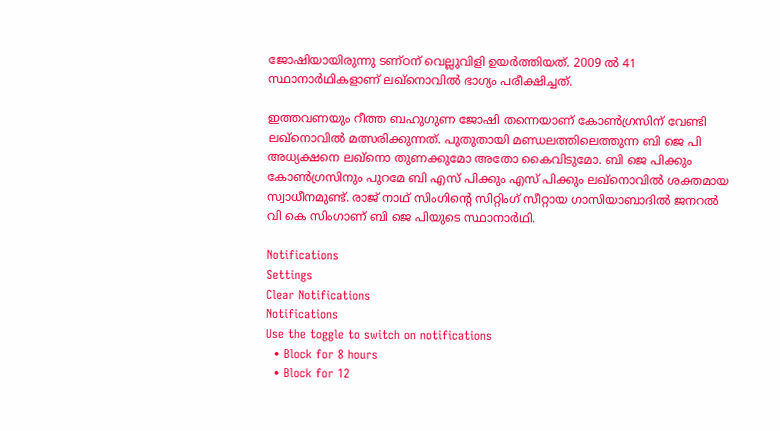ജോഷിയായിരുന്നു ടണ്ഠന് വെല്ലുവിളി ഉയര്‍ത്തിയത്. 2009 ല്‍ 41 സ്ഥാനാര്‍ഥികളാണ് ലഖ്‌നൊവില്‍ ഭാഗ്യം പരീക്ഷിച്ചത്.

ഇത്തവണയും റീത്ത ബഹുഗുണ ജോഷി തന്നെയാണ് കോണ്‍ഗ്രസിന് വേണ്ടി ലഖ്‌നൊവില്‍ മത്സരിക്കുന്നത്. പുതുതായി മണ്ഡലത്തിലെത്തുന്ന ബി ജെ പി അധ്യക്ഷനെ ലഖ്‌നൊ തുണക്കുമോ അതോ കൈവിടുമോ. ബി ജെ പിക്കും കോണ്‍ഗ്രസിനും പുറമേ ബി എസ് പിക്കും എസ് പിക്കും ലഖ്‌നൊവില്‍ ശക്തമായ സ്വാധീനമുണ്ട്. രാജ് നാഥ് സിംഗിന്റെ സിറ്റിംഗ് സീറ്റായ ഗാസിയാബാദില്‍ ജനറല്‍ വി കെ സിംഗാണ് ബി ജെ പിയുടെ സ്ഥാനാര്‍ഥി.

Notifications
Settings
Clear Notifications
Notifications
Use the toggle to switch on notifications
  • Block for 8 hours
  • Block for 12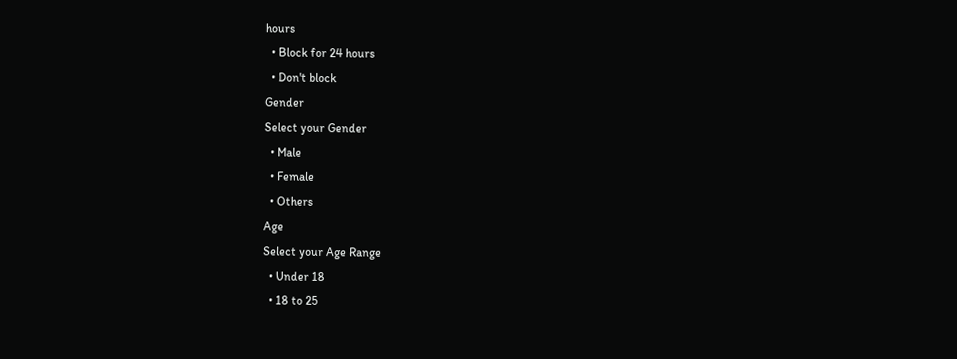hours
  • Block for 24 hours
  • Don't block
Gender
Select your Gender
  • Male
  • Female
  • Others
Age
Select your Age Range
  • Under 18
  • 18 to 25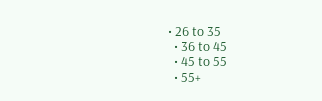• 26 to 35
  • 36 to 45
  • 45 to 55
  • 55+